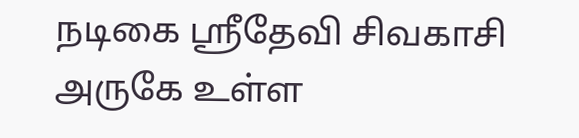நடிகை ஸ்ரீதேவி சிவகாசி அருகே உள்ள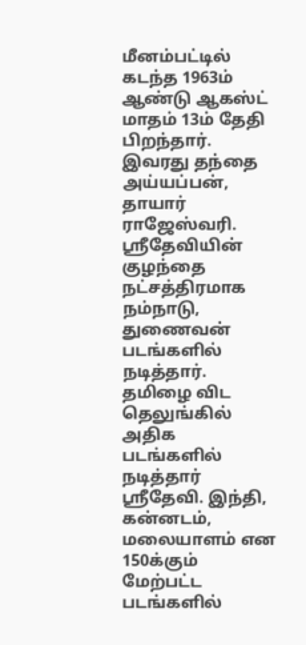மீனம்பட்டில் கடந்த 1963ம் ஆண்டு ஆகஸ்ட் மாதம் 13ம் தேதி பிறந்தார்.
இவரது தந்தை அய்யப்பன், தாயார் ராஜேஸ்வரி. ஸ்ரீதேவியின் குழந்தை நட்சத்திரமாக நம்நாடு, துணைவன் படங்களில் நடித்தார். தமிழை விட தெலுங்கில் அதிக படங்களில் நடித்தார் ஸ்ரீதேவி. இந்தி, கன்னடம், மலையாளம் என 150க்கும் மேற்பட்ட படங்களில்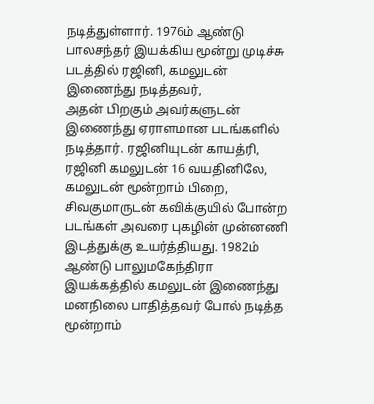நடித்துள்ளார். 1976ம் ஆண்டு பாலசந்தர் இயக்கிய மூன்று முடிச்சு படத்தில் ரஜினி, கமலுடன் இணைந்து நடித்தவர்,
அதன் பிறகும் அவர்களுடன் இணைந்து ஏராளமான படங்களில் நடித்தார். ரஜினியுடன் காயத்ரி, ரஜினி கமலுடன் 16 வயதினிலே, கமலுடன் மூன்றாம் பிறை, சிவகுமாருடன் கவிக்குயில் போன்ற படங்கள் அவரை புகழின் முன்னணி இடத்துக்கு உயர்த்தியது. 1982ம் ஆண்டு பாலுமகேந்திரா இயக்கத்தில் கமலுடன் இணைந்து மனநிலை பாதித்தவர் போல் நடித்த மூன்றாம்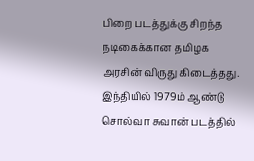பிறை படத்துக்கு சிறந்த நடிகைக்கான தமிழக அரசின் விருது கிடைத்தது.
இந்தியில் 1979ம் ஆண்டு சொல்வா சுவான் படத்தில்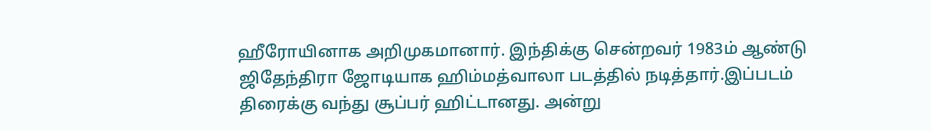ஹீரோயினாக அறிமுகமானார். இந்திக்கு சென்றவர் 1983ம் ஆண்டு ஜிதேந்திரா ஜோடியாக ஹிம்மத்வாலா படத்தில் நடித்தார்.இப்படம் திரைக்கு வந்து சூப்பர் ஹிட்டானது. அன்று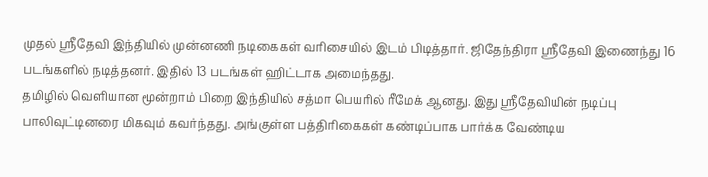முதல் ஸ்ரீதேவி இந்தியில் முன்னணி நடிகைகள் வரிசையில் இடம் பிடித்தார். ஜிதேந்திரா ஸ்ரீதேவி இணைந்து 16 படங்களில் நடித்தனர். இதில் 13 படங்கள் ஹிட்டாக அமைந்தது.
தமிழில் வெளியான மூன்றாம் பிறை இந்தியில் சத்மா பெயரில் ரீமேக் ஆனது. இது ஸ்ரீதேவியின் நடிப்பு பாலிவுட்டினரை மிகவும் கவர்ந்தது. அங்குள்ள பத்திரிகைகள் கண்டிப்பாக பார்க்க வேண்டிய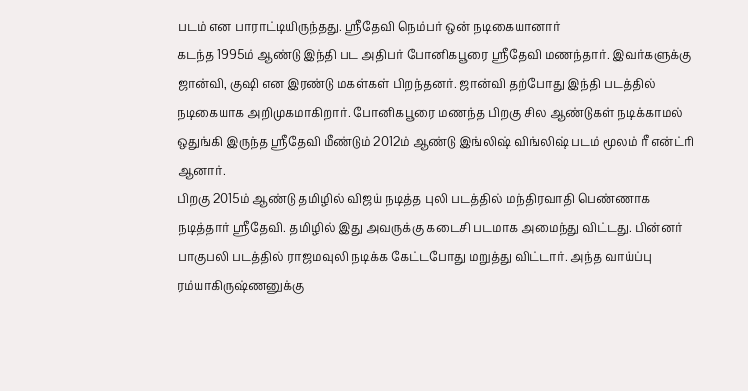படம் என பாராட்டியிருந்தது. ஸ்ரீதேவி நெம்பர் ஒன் நடிகையானார்
கடந்த 1995ம் ஆண்டு இந்தி பட அதிபர் போனிகபூரை ஸ்ரீதேவி மணந்தார். இவர்களுக்கு ஜான்வி, குஷி என இரண்டு மகள்கள் பிறந்தனர். ஜான்வி தற்போது இந்தி படத்தில் நடிகையாக அறிமுகமாகிறார். போனிகபூரை மணந்த பிறகு சில ஆண்டுகள் நடிக்காமல் ஒதுங்கி இருந்த ஸ்ரீதேவி மீண்டும் 2012ம் ஆண்டு இங்லிஷ் விங்லிஷ் படம் மூலம் ரீ என்ட்ரி ஆனார்.
பிறகு 2015ம் ஆண்டு தமிழில் விஜய் நடித்த புலி படத்தில் மந்திரவாதி பெண்ணாக நடித்தார் ஸ்ரீதேவி. தமிழில் இது அவருக்கு கடைசி படமாக அமைந்து விட்டது. பின்னர் பாகுபலி படத்தில் ராஜமவுலி நடிக்க கேட்டபோது மறுத்து விட்டார். அந்த வாய்ப்பு ரம்யாகிருஷ்ணனுக்கு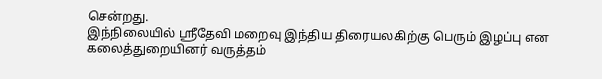சென்றது.
இந்நிலையில் ஸ்ரீதேவி மறைவு இந்திய திரையலகிற்கு பெரும் இழப்பு என கலைத்துறையினர் வருத்தம்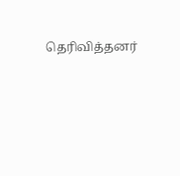தெரிவித்தனர்